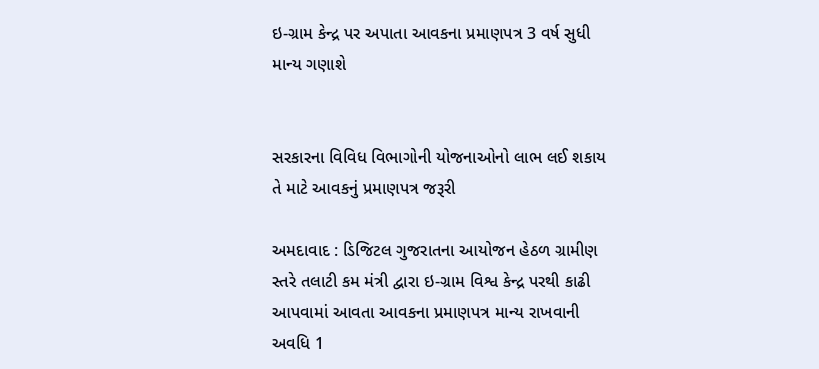ઇ-ગ્રામ કેન્દ્ર પર અપાતા આવકના પ્રમાણપત્ર 3 વર્ષ સુધી માન્ય ગણાશે


સરકારના વિવિધ વિભાગોની યોજનાઓનો લાભ લઈ શકાય તે માટે આવકનું પ્રમાણપત્ર જરૂરી

અમદાવાદ : ડિજિટલ ગુજરાતના આયોજન હેઠળ ગ્રામીણ સ્તરે તલાટી કમ મંત્રી દ્વારા ઇ-ગ્રામ વિશ્વ કેન્દ્ર પરથી કાઢી આપવામાં આવતા આવકના પ્રમાણપત્ર માન્ય રાખવાની અવધિ 1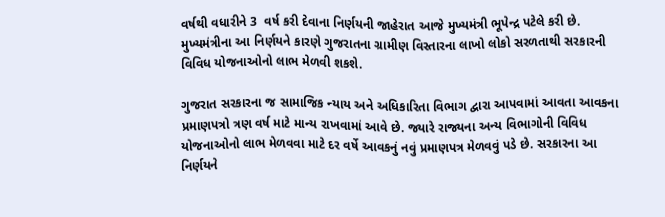વર્ષથી વધારીને 3  વર્ષ કરી દેવાના નિર્ણયની જાહેરાત આજે મુખ્યમંત્રી ભૂપેન્દ્ર પટેલે કરી છે. મુખ્યમંત્રીના આ નિર્ણયને કારણે ગુજરાતના ગ્રામીણ વિસ્તારના લાખો લોકો સરળતાથી સરકારની વિવિધ યોજનાઓનો લાભ મેળવી શકશે.

ગુજરાત સરકારના જ સામાજિક ન્યાય અને અધિકારિતા વિભાગ દ્વારા આપવામાં આવતા આવકના પ્રમાણપત્રો ત્રણ વર્ષ માટે માન્ય રાખવામાં આવે છે. જ્યારે રાજ્યના અન્ય વિભાગોની વિવિધ યોજનાઓનો લાભ મેળવવા માટે દર વર્ષે આવકનું નવું પ્રમાણપત્ર મેળવવું પડે છે. સરકારના આ નિર્ણયને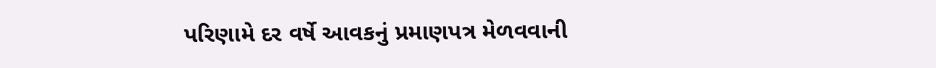પરિણામે દર વર્ષે આવકનું પ્રમાણપત્ર મેળવવાની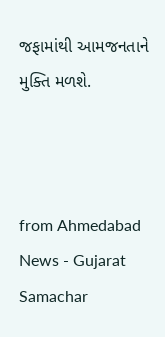જફામાંથી આમજનતાને મુક્તિ મળશે.



from Ahmedabad News - Gujarat Samachar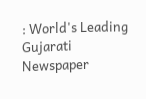: World's Leading Gujarati Newspaper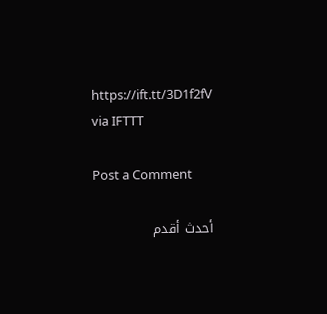https://ift.tt/3D1f2fV
via IFTTT

Post a Comment

أحدث أقدم